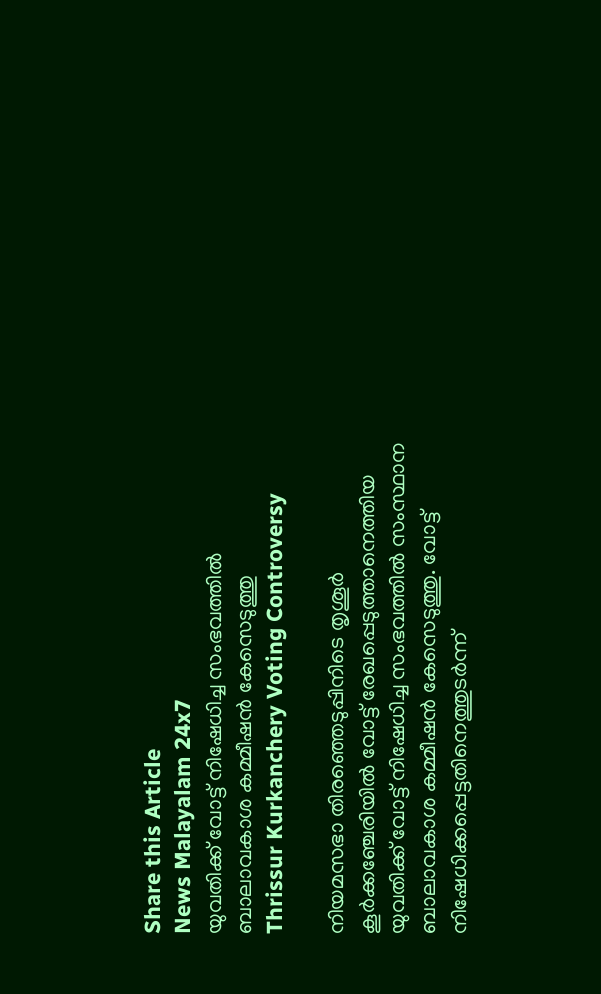Share this Article
News Malayalam 24x7
യുവതിക്ക് വോട്ട് നിഷേധിച്ച സംഭവത്തില്‍ ബാലാവകാശ കമ്മീഷന്‍ കേസെടുത്തു
Thrissur Kurkanchery Voting Controversy

നിയമസഭാ തിരഞ്ഞെടുപ്പിനിടെ തൃശൂർ കൂർക്കഞ്ചേരിയിൽ വോട്ട് രേഖപ്പെടുത്താനെത്തിയ യുവതിക്ക് വോട്ട് നിഷേധിച്ച സംഭവത്തിൽ സംസ്ഥാന ബാലാവകാശ കമ്മീഷൻ കേസെടുത്തു. വോട്ട് നിഷേധിക്കപ്പെട്ടതിനെത്തുടർന്ന്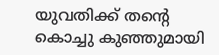യുവതിക്ക് തന്റെ കൊച്ചു കുഞ്ഞുമായി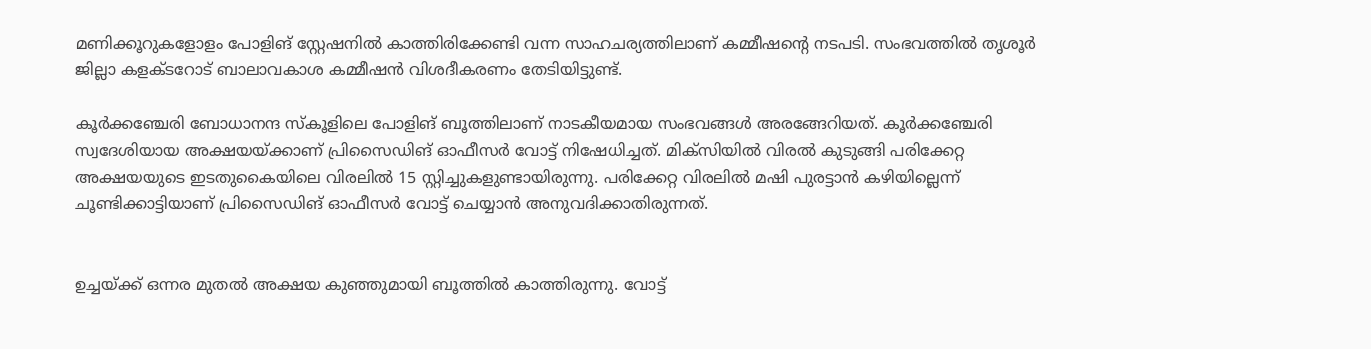മണിക്കൂറുകളോളം പോളിങ് സ്റ്റേഷനിൽ കാത്തിരിക്കേണ്ടി വന്ന സാഹചര്യത്തിലാണ് കമ്മീഷന്റെ നടപടി. സംഭവത്തിൽ തൃശൂർ ജില്ലാ കളക്ടറോട് ബാലാവകാശ കമ്മീഷൻ വിശദീകരണം തേടിയിട്ടുണ്ട്.

കൂർക്കഞ്ചേരി ബോധാനന്ദ സ്കൂളിലെ പോളിങ് ബൂത്തിലാണ് നാടകീയമായ സംഭവങ്ങൾ അരങ്ങേറിയത്. കൂർക്കഞ്ചേരി സ്വദേശിയായ അക്ഷയയ്ക്കാണ് പ്രിസൈഡിങ് ഓഫീസർ വോട്ട് നിഷേധിച്ചത്. മിക്സിയിൽ വിരൽ കുടുങ്ങി പരിക്കേറ്റ അക്ഷയയുടെ ഇടതുകൈയിലെ വിരലിൽ 15 സ്റ്റിച്ചുകളുണ്ടായിരുന്നു. പരിക്കേറ്റ വിരലിൽ മഷി പുരട്ടാൻ കഴിയില്ലെന്ന് ചൂണ്ടിക്കാട്ടിയാണ് പ്രിസൈഡിങ് ഓഫീസർ വോട്ട് ചെയ്യാൻ അനുവദിക്കാതിരുന്നത്.


ഉച്ചയ്ക്ക് ഒന്നര മുതൽ അക്ഷയ കുഞ്ഞുമായി ബൂത്തിൽ കാത്തിരുന്നു. വോട്ട്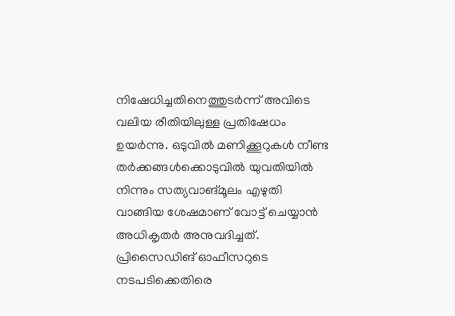നിഷേധിച്ചതിനെത്തുടർന്ന് അവിടെ വലിയ രീതിയിലുള്ള പ്രതിഷേധം ഉയർന്നു. ഒടുവിൽ മണിക്കൂറുകൾ നീണ്ട തർക്കങ്ങൾക്കൊടുവിൽ യുവതിയിൽ നിന്നും സത്യവാങ്മൂലം എഴുതി വാങ്ങിയ ശേഷമാണ് വോട്ട് ചെയ്യാൻ അധികൃതർ അനുവദിച്ചത്. പ്രിസൈഡിങ് ഓഫീസറുടെ നടപടിക്കെതിരെ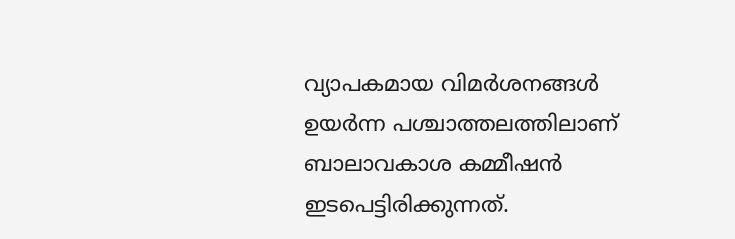വ്യാപകമായ വിമർശനങ്ങൾ ഉയർന്ന പശ്ചാത്തലത്തിലാണ് ബാലാവകാശ കമ്മീഷൻ ഇടപെട്ടിരിക്കുന്നത്.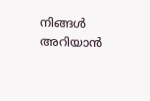നിങ്ങൾ അറിയാൻ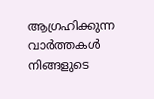ആഗ്രഹിക്കുന്ന വാർത്തകൾ നിങ്ങളുടെ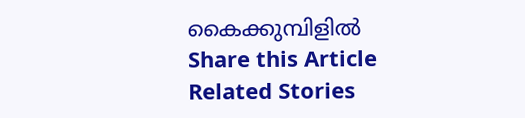കൈക്കുമ്പിളിൽ
Share this Article
Related Stories